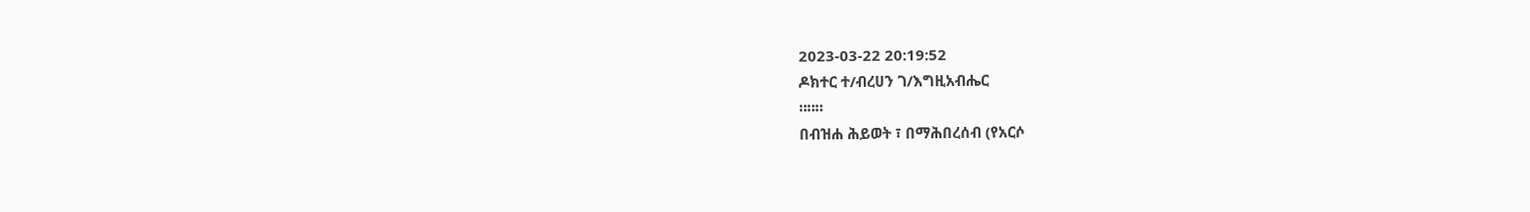2023-03-22 20:19:52
ዶክተር ተ/ብረሀን ገ/እግዚአብሔር
።።።
በብዝሐ ሕይወት ፣ በማሕበረሰብ (የአርሶ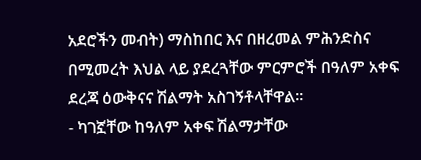አደሮችን መብት) ማስከበር እና በዘረመል ምሕንድስና በሚመረት እህል ላይ ያደረጓቸው ምርምሮች በዓለም አቀፍ ደረጃ ዕውቅናና ሽልማት አስገኝቶላቸዋል።
- ካገኟቸው ከዓለም አቀፍ ሽልማታቸው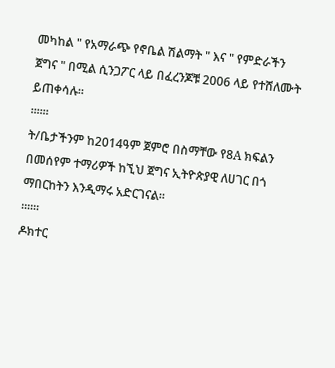መካከል " የአማራጭ የኖቤል ሽልማት " እና " የምድራችን ጀግና " በሚል ሲንጋፖር ላይ በፈረንጆቹ 2006 ላይ የተሸለሙት ይጠቀሳሉ።
።።።
ት/ቤታችንም ከ2014ዓም ጀምሮ በስማቸው የ8A ክፍልን በመሰየም ተማሪዎች ከኚህ ጀግና ኢትዮጵያዊ ለሀገር በጎ ማበርከትን እንዲማሩ አድርገናል።
።።።
ዶክተር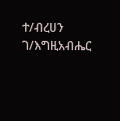ተ/ብረሀን ገ/እግዚአብሔር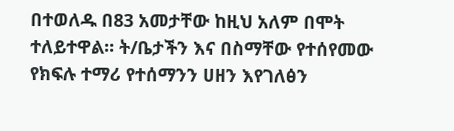በተወለዱ በ83 አመታቸው ከዚህ አለም በሞት ተለይተዋል። ት/ቤታችን እና በስማቸው የተሰየመው የክፍሉ ተማሪ የተሰማንን ሀዘን እየገለፅን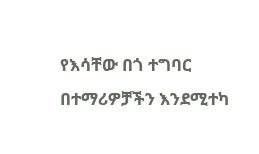የእሳቸው በጎ ተግባር በተማሪዎቻችን እንደሚተካ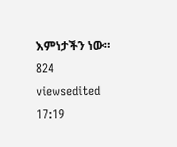እምነታችን ነው።
824 viewsedited 17:19